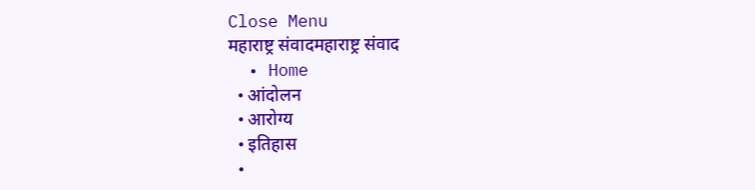Close Menu
महाराष्ट्र संवादमहाराष्ट्र संवाद
  • Home
  • आंदोलन
  • आरोग्य
  • इतिहास
  •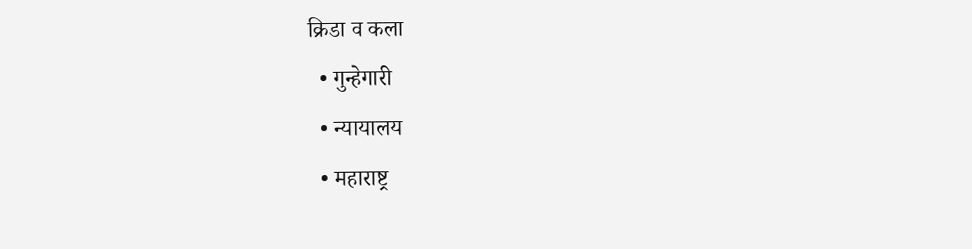क्रिडा व कला
  • गुन्हेगारी
  • न्यायालय
  • महाराष्ट्र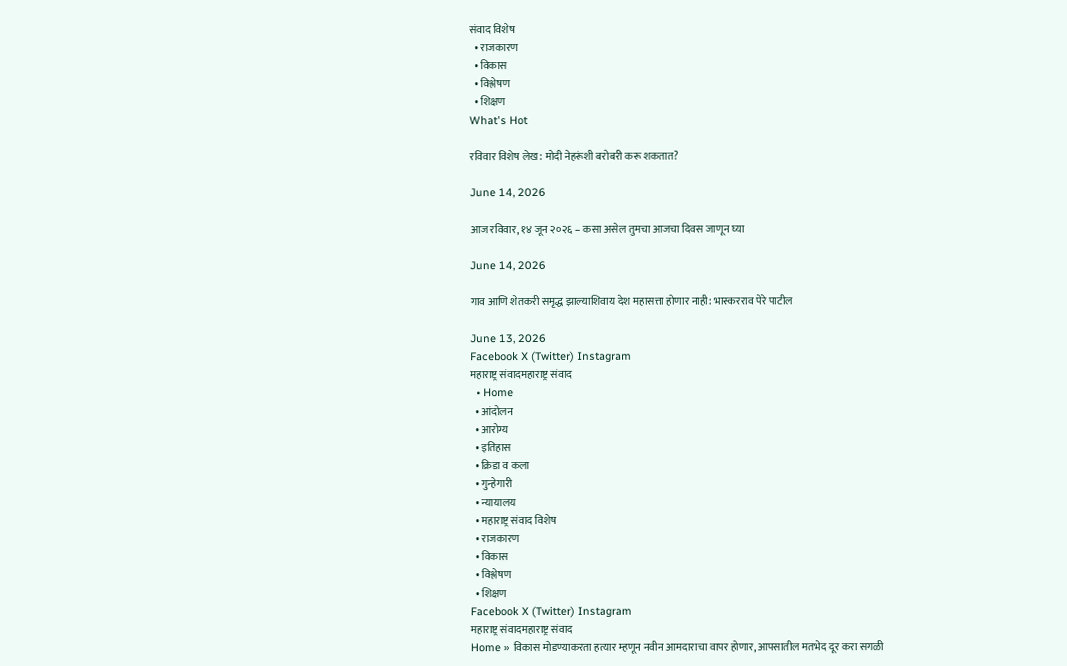संवाद विशेष
  • राजकारण
  • विकास
  • विश्लेषण
  • शिक्षण
What's Hot

रविवार विशेष लेख: मोदी नेहरूंशी बरोबरी करू शकतात?

June 14, 2026

आज रविवार, १४ जून २०२६ – कसा असेल तुमचा आजचा दिवस जाणून घ्या

June 14, 2026

गाव आणि शेतकरी समृद्ध झाल्याशिवाय देश महासत्ता होणार नाही: भास्करराव पेरे पाटील

June 13, 2026
Facebook X (Twitter) Instagram
महाराष्ट्र संवादमहाराष्ट्र संवाद
  • Home
  • आंदोलन
  • आरोग्य
  • इतिहास
  • क्रिडा व कला
  • गुन्हेगारी
  • न्यायालय
  • महाराष्ट्र संवाद विशेष
  • राजकारण
  • विकास
  • विश्लेषण
  • शिक्षण
Facebook X (Twitter) Instagram
महाराष्ट्र संवादमहाराष्ट्र संवाद
Home » विकास मोडण्याकरता हत्यार म्हणून नवीन आमदाराचा वापर होणार, आपसातील मतभेद दूर करा सगळी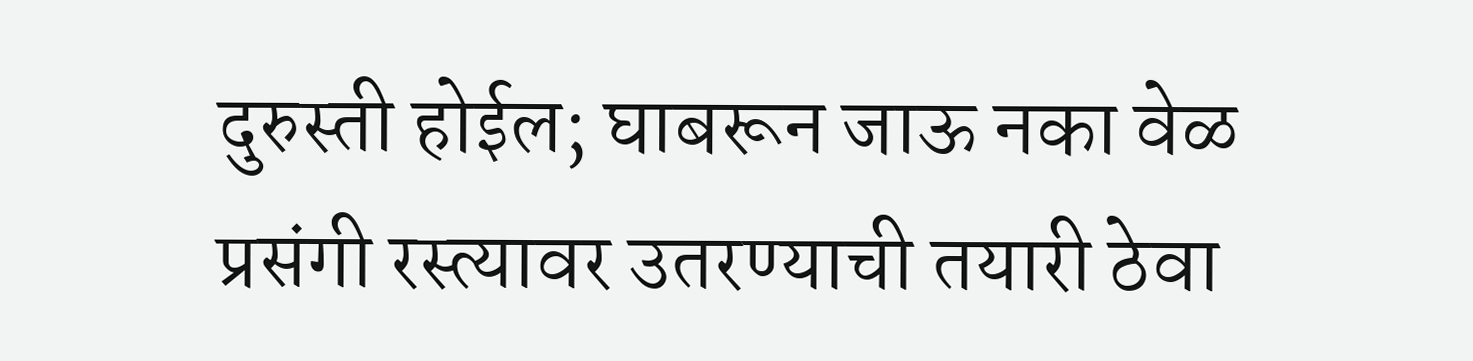दुरुस्ती होईल; घाबरून जाऊ नका वेळ प्रसंगी रस्त्यावर उतरण्याची तयारी ठेवा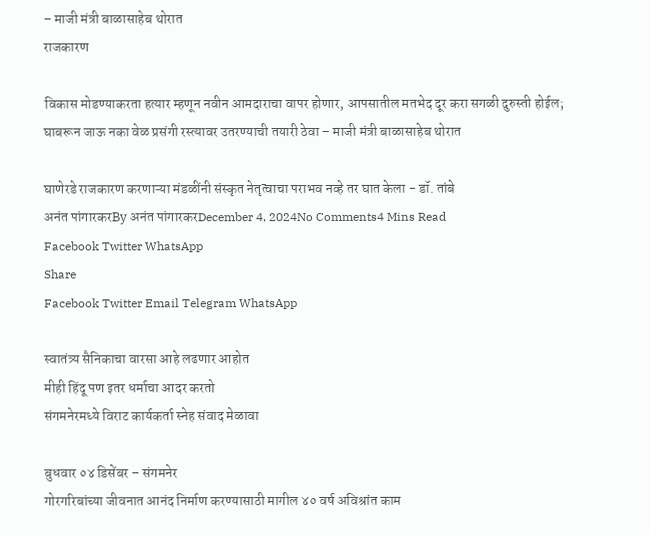– माजी मंत्री बाळासाहेब थोरात
राजकारण

विकास मोडण्याकरता हत्यार म्हणून नवीन आमदाराचा वापर होणार, आपसातील मतभेद दूर करा सगळी दुरुस्ती होईल; घाबरून जाऊ नका वेळ प्रसंगी रस्त्यावर उतरण्याची तयारी ठेवा – माजी मंत्री बाळासाहेब थोरात

घाणेरडे राजकारण करणाऱ्या मंडळींनी संस्कृत नेतृत्वाचा पराभव नव्हे तर घात केला - डॉ. तांबे
अनंत पांगारकरBy अनंत पांगारकरDecember 4, 2024No Comments4 Mins Read
Facebook Twitter WhatsApp
Share
Facebook Twitter Email Telegram WhatsApp

स्वातंत्र्य सैनिकाचा वारसा आहे लढणार आहोत
मीही हिंदू पण इतर धर्माचा आदर करतो
संगमनेरमध्ये विराट कार्यकर्ता स्नेह संवाद मेळावा

बुधवार ०४ डिसेंबर – संगमनेर
गोरगरिबांच्या जीवनात आनंद निर्माण करण्यासाठी मागील ४० वर्ष अविश्रांत काम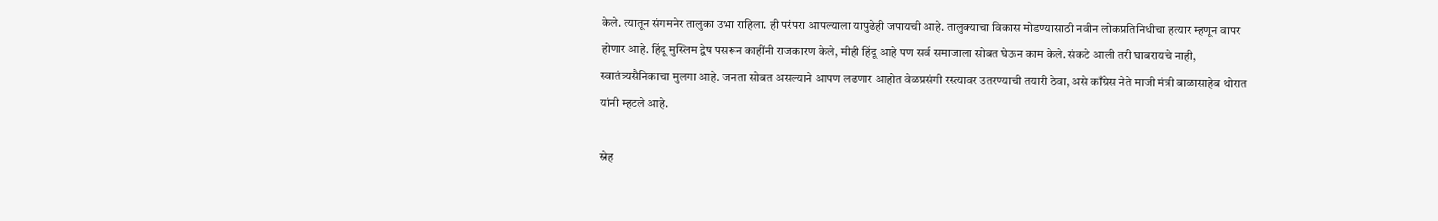केले. त्यातून संगमनेर तालुका उभा राहिला. ही परंपरा आपल्याला यापुढेही जपायची आहे. तालुक्याचा विकास मोडण्यासाठी नवीन लोकप्रतिनिधीचा हत्यार म्हणून वापर होणार आहे. हिंदू मुस्लिम द्वेष पसरून काहींनी राजकारण केले, मीही हिंदू आहे पण सर्व समाजाला सोबत घेऊन काम केले. संकटे आली तरी घाबरायचे नाही, स्वातंत्र्यसैनिकाचा मुलगा आहे. जनता सोबत असल्याने आपण लढणार आहोत वेळप्रसंगी रस्त्यावर उतरण्याची तयारी ठेवा, असे काँग्रेस नेते माजी मंत्री बाळासाहेब थोरात यांनी म्हटले आहे.

स्नेह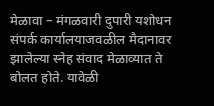मेळावा – मंगळवारी दुपारी यशोधन संपर्क कार्यालयाजवळील मैदानावर झालेल्या स्नेह संवाद मेळाव्यात ते बोलत होते. यावेळी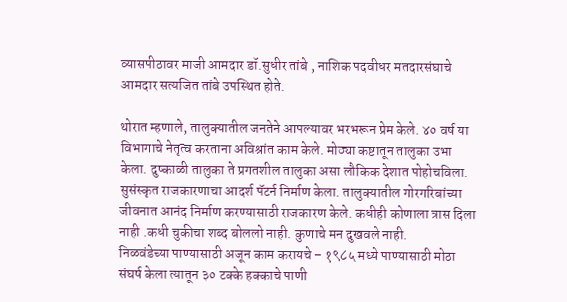व्यासपीठावर माजी आमदार डॉ.सुधीर तांबे , नाशिक पदवीधर मतदारसंघाचे आमदार सत्यजित तांबे उपस्थित होते.

थोरात म्हणाले, तालुक्यातील जनतेने आपल्यावर भरभरून प्रेम केले. ४० वर्ष या विभागाचे नेतृत्व करताना अविश्रांत काम केले. मोठ्या कष्टातून तालुका उभा केला. दुष्काळी तालुका ते प्रगतशील तालुका असा लौकिक देशात पोहोचविला. सुसंस्कृत राजकारणाचा आदर्श पॅटर्न निर्माण केला. तालुक्यातील गोरगरिबांच्या जीवनात आनंद निर्माण करण्यासाठी राजकारण केले. कधीही कोणाला त्रास दिला नाही .कधी चुकीचा शब्द बोललो नाही. कुणाचे मन दुखवले नाही.
निळवंडेच्या पाण्यासाठी अजून काम करायचे – १९८५ मध्ये पाण्यासाठी मोठा संघर्ष केला त्यातून ३० टक्के हक्काचे पाणी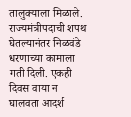तालुक्याला मिळाले. राज्यमंत्रीपदाची शपथ घेतल्यानंतर निळवंडे धरणाच्या कामाला गती दिली. एकही दिवस वाया न घालवता आदर्श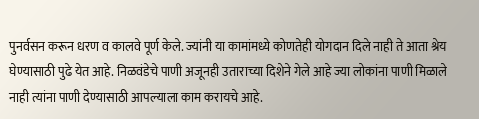पुनर्वसन करून धरण व कालवे पूर्ण केले. ज्यांनी या कामांमध्ये कोणतेही योगदान दिले नाही ते आता श्रेय घेण्यासाठी पुढे येत आहे. निळवंडेचे पाणी अजूनही उताराच्या दिशेने गेले आहे ज्या लोकांना पाणी मिळाले नाही त्यांना पाणी देण्यासाठी आपल्याला काम करायचे आहे.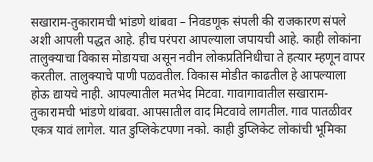सखाराम-तुकारामची भांडणे थांबवा – निवडणूक संपली की राजकारण संपले अशी आपली पद्धत आहे. हीच परंपरा आपल्याला जपायची आहे. काही लोकांना तालुक्याचा विकास मोडायचा असून नवीन लोकप्रतिनिधीचा ते हत्यार म्हणून वापर करतील. तालुक्याचे पाणी पळवतील. विकास मोडीत काढतील हे आपल्याला होऊ द्यायचे नाही. आपल्यातील मतभेद मिटवा. गावागावातील सखाराम-तुकारामची भांडणे थांबवा. आपसातील वाद मिटवावे लागतील. गाव पातळीवर एकत्र यावं लागेल. यात डुप्लिकेटपणा नको. काही डुप्लिकेट लोकांची भूमिका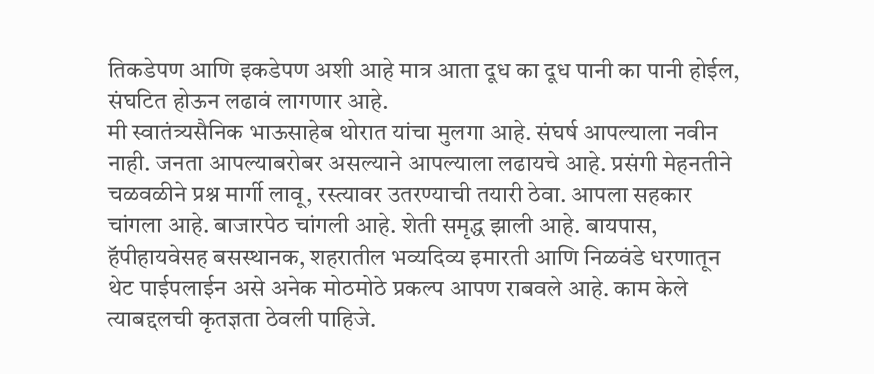तिकडेपण आणि इकडेपण अशी आहे मात्र आता दूध का दूध पानी का पानी होईल, संघटित होऊन लढावं लागणार आहे.
मी स्वातंत्र्यसैनिक भाऊसाहेब थोरात यांचा मुलगा आहे. संघर्ष आपल्याला नवीन नाही. जनता आपल्याबरोबर असल्याने आपल्याला लढायचे आहे. प्रसंगी मेहनतीने चळवळीने प्रश्न मार्गी लावू, रस्त्यावर उतरण्याची तयारी ठेवा. आपला सहकार चांगला आहे. बाजारपेठ चांगली आहे. शेती समृद्ध झाली आहे. बायपास, हॅपीहायवेसह बसस्थानक, शहरातील भव्यदिव्य इमारती आणि निळवंडे धरणातून थेट पाईपलाईन असे अनेक मोठमोठे प्रकल्प आपण राबवले आहे. काम केले त्याबद्दलची कृतज्ञता ठेवली पाहिजे.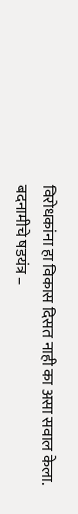विरोधकांना हा विकास दिसत नाही का असा सवाल केला.
बदनामीचे षडयंत्र –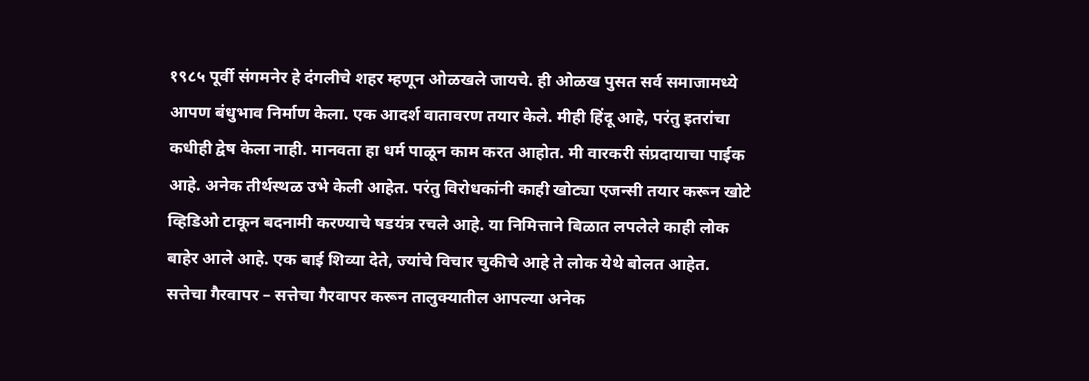१९८५ पूर्वी संगमनेर हे दंगलीचे शहर म्हणून ओळखले जायचे. ही ओळख पुसत सर्व समाजामध्ये आपण बंधुभाव निर्माण केला. एक आदर्श वातावरण तयार केले. मीही हिंदू आहे, परंतु इतरांचा कधीही द्वेष केला नाही. मानवता हा धर्म पाळून काम करत आहोत. मी वारकरी संप्रदायाचा पाईक आहे. अनेक तीर्थस्थळ उभे केली आहेत. परंतु विरोधकांनी काही खोट्या एजन्सी तयार करून खोटे व्हिडिओ टाकून बदनामी करण्याचे षडयंत्र रचले आहे. या निमित्ताने बिळात लपलेले काही लोक बाहेर आले आहे. एक बाई शिव्या देते, ज्यांचे विचार चुकीचे आहे ते लोक येथे बोलत आहेत.
सत्तेचा गैरवापर – सत्तेचा गैरवापर करून तालुक्यातील आपल्या अनेक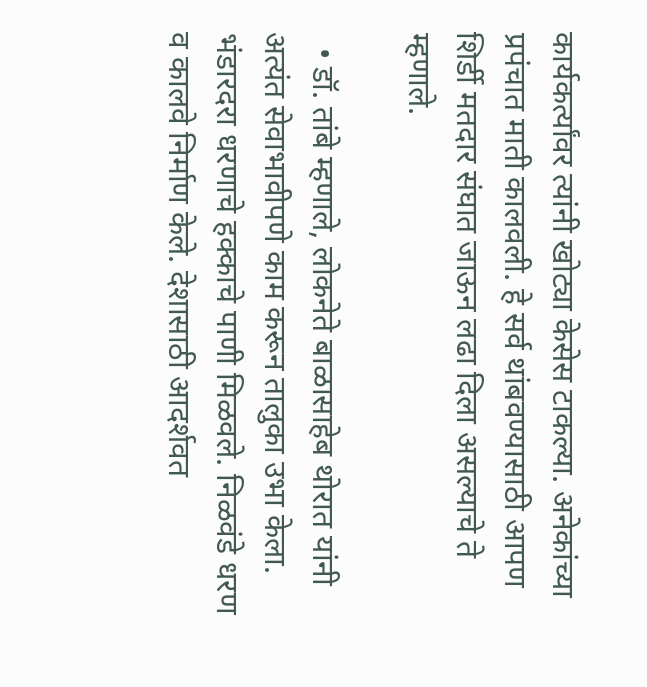कार्यकर्त्यांवर त्यांनी खोट्या केसेस टाकल्या. अनेकांच्या प्रपंचात माती कालवली. हे सर्व थांबवण्यासाठी आपण शिर्डी मतदार संघात जाऊन लढा दिला असल्याचे ते म्हणाले.

  • डॉ. तांबे म्हणाले, लोकनेते बाळासाहेब थोरात यांनी अत्यंत सेवाभावीपणे काम करून तालुका उभा केला. भंडारदरा धरणाचे हक्काचे पाणी मिळवले. निळवंडे धरण व कालवे निर्माण केले. देशासाठी आदर्शवत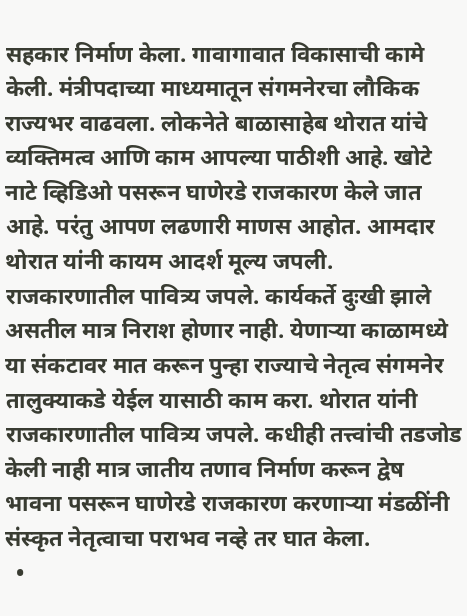सहकार निर्माण केला. गावागावात विकासाची कामे केली. मंत्रीपदाच्या माध्यमातून संगमनेरचा लौकिक राज्यभर वाढवला. लोकनेते बाळासाहेब थोरात यांचे व्यक्तिमत्व आणि काम आपल्या पाठीशी आहे. खोटे नाटे व्हिडिओ पसरून घाणेरडे राजकारण केले जात आहे. परंतु आपण लढणारी माणस आहोत. आमदार थोरात यांनी कायम आदर्श मूल्य जपली. राजकारणातील पावित्र्य जपले. कार्यकर्ते दुःखी झाले असतील मात्र निराश होणार नाही. येणाऱ्या काळामध्ये या संकटावर मात करून पुन्हा राज्याचे नेतृत्व संगमनेर तालुक्याकडे येईल यासाठी काम करा. थोरात यांनी राजकारणातील पावित्र्य जपले. कधीही तत्त्वांची तडजोड केली नाही मात्र जातीय तणाव निर्माण करून द्वेष भावना पसरून घाणेरडे राजकारण करणाऱ्या मंडळींनी संस्कृत नेतृत्वाचा पराभव नव्हे तर घात केला.
  •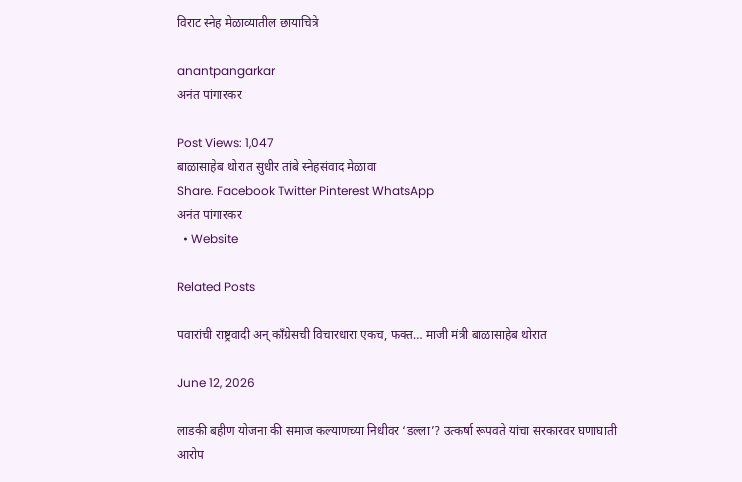विराट स्नेह मेळाव्यातील छायाचित्रे

anantpangarkar
अनंत पांगारकर

Post Views: 1,047
बाळासाहेब थोरात सुधीर तांबे स्नेहसंवाद मेळावा
Share. Facebook Twitter Pinterest WhatsApp
अनंत पांगारकर
  • Website

Related Posts

पवारांची राष्ट्रवादी अन् काँग्रेसची विचारधारा एकच, फक्त… माजी मंत्री बाळासाहेब थोरात

June 12, 2026

लाडकी बहीण योजना की समाज कल्याणच्या निधीवर ‘डल्ला’? उत्कर्षा रूपवते यांचा सरकारवर घणाघाती आरोप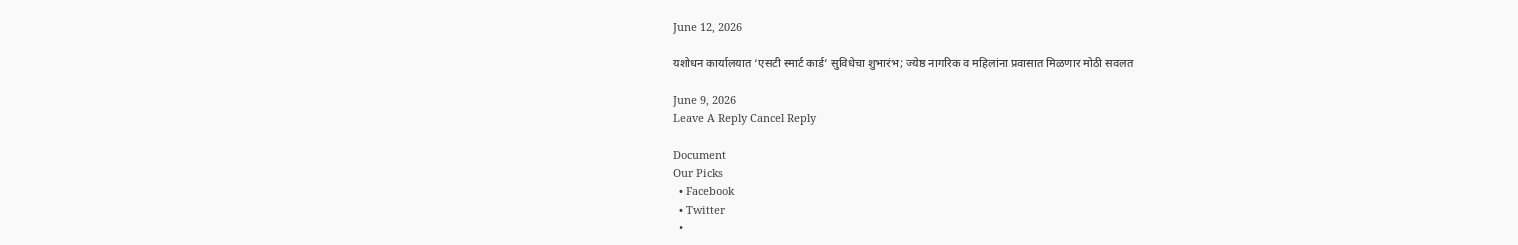June 12, 2026

यशोधन कार्यालयात ‘एसटी स्मार्ट कार्ड’ सुविधेचा शुभारंभ; ज्येष्ठ नागरिक व महिलांना प्रवासात मिळणार मोठी सवलत

June 9, 2026
Leave A Reply Cancel Reply

Document
Our Picks
  • Facebook
  • Twitter
  •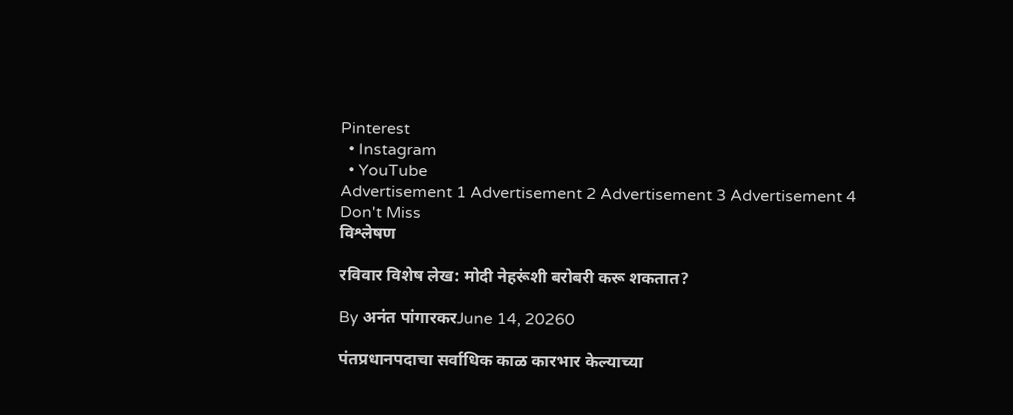Pinterest
  • Instagram
  • YouTube
Advertisement 1 Advertisement 2 Advertisement 3 Advertisement 4
Don't Miss
विश्लेषण

रविवार विशेष लेख: मोदी नेहरूंशी बरोबरी करू शकतात?

By अनंत पांगारकरJune 14, 20260

पंतप्रधानपदाचा सर्वाधिक काळ कारभार केल्याच्या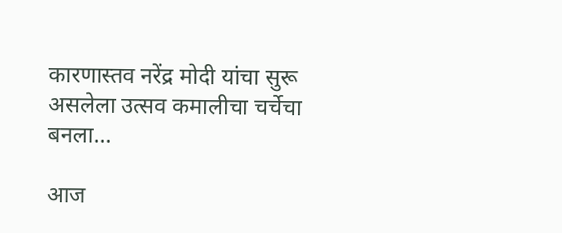कारणास्तव नरेंद्र मोदी यांचा सुरू असलेला उत्सव कमालीचा चर्चेचा बनला…

आज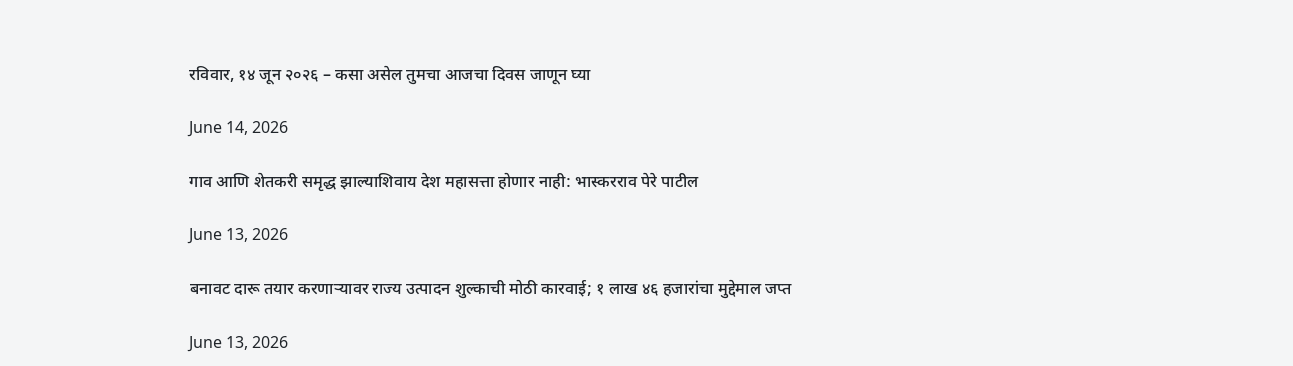रविवार, १४ जून २०२६ – कसा असेल तुमचा आजचा दिवस जाणून घ्या

June 14, 2026

गाव आणि शेतकरी समृद्ध झाल्याशिवाय देश महासत्ता होणार नाही: भास्करराव पेरे पाटील

June 13, 2026

बनावट दारू तयार करणाऱ्यावर राज्य उत्पादन शुल्काची मोठी कारवाई; १ लाख ४६ हजारांचा मुद्देमाल जप्त

June 13, 2026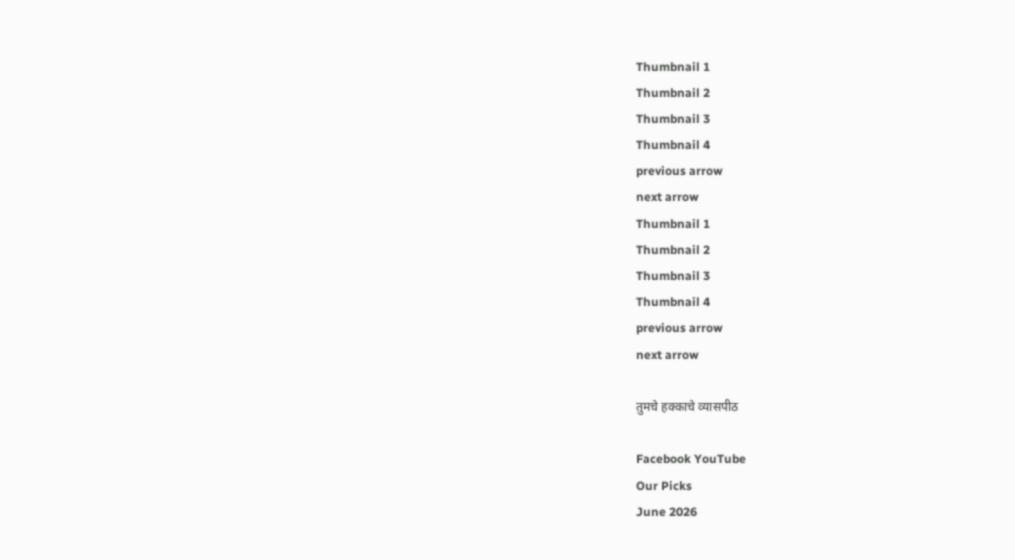Thumbnail 1
Thumbnail 2
Thumbnail 3
Thumbnail 4
previous arrow
next arrow
Thumbnail 1
Thumbnail 2
Thumbnail 3
Thumbnail 4
previous arrow
next arrow

तुमचे हक्काचे व्यासपीठ

Facebook YouTube
Our Picks
June 2026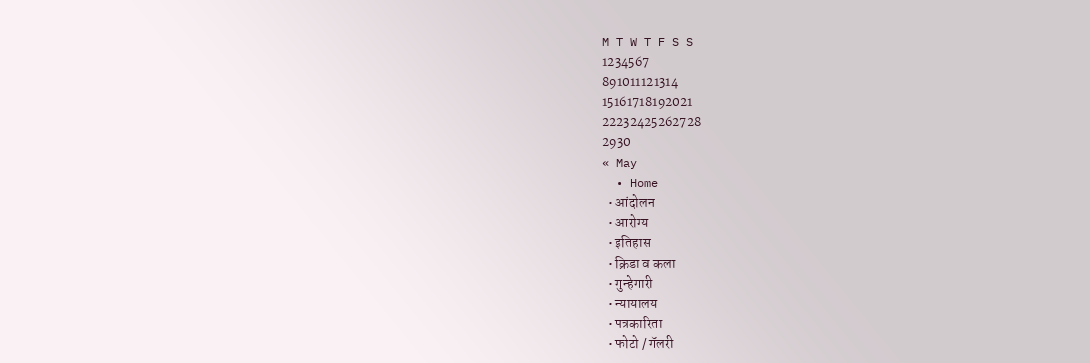M T W T F S S
1234567
891011121314
15161718192021
22232425262728
2930
« May
  • Home
  • आंदोलन
  • आरोग्य
  • इतिहास
  • क्रिडा व कला
  • गुन्हेगारी
  • न्यायालय
  • पत्रकारिता
  • फोटो / गॅलरी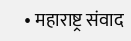• महाराष्ट्र संवाद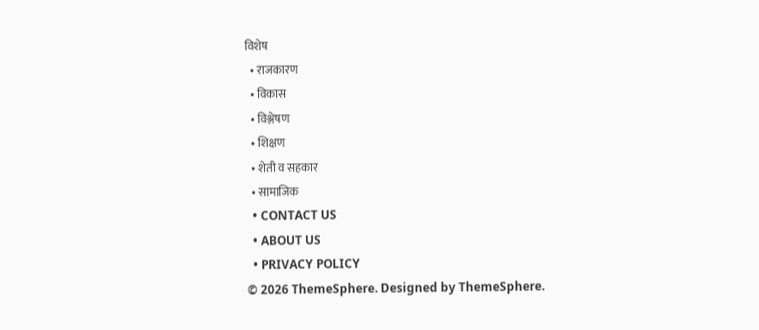विशेष
  • राजकारण
  • विकास
  • विश्लेषण
  • शिक्षण
  • शेती व सहकार
  • सामाजिक
  • CONTACT US
  • ABOUT US
  • PRIVACY POLICY
© 2026 ThemeSphere. Designed by ThemeSphere.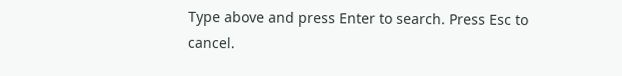Type above and press Enter to search. Press Esc to cancel.